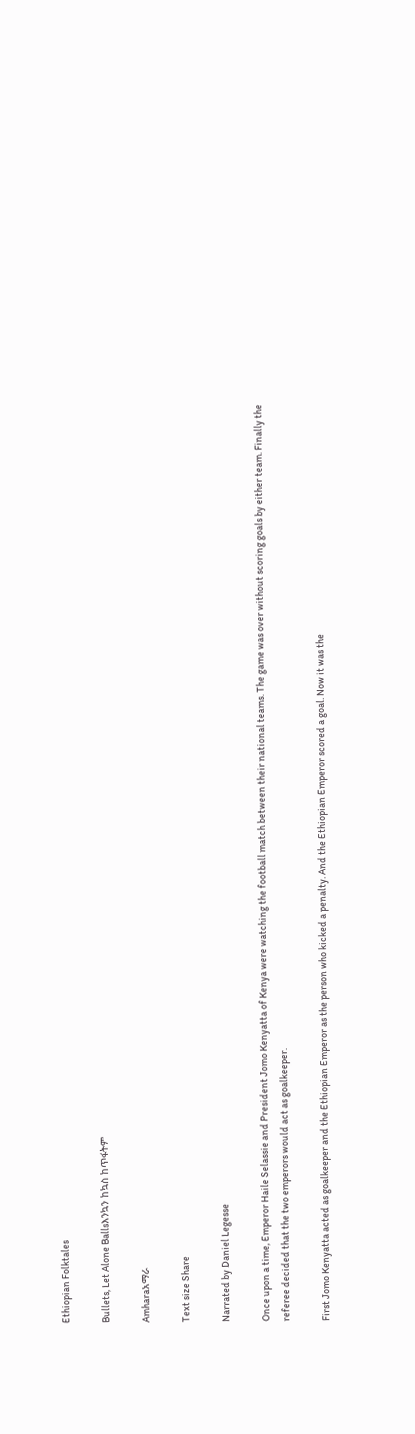Ethiopian Folktales

Bullets, Let Alone Ballsእንኳን ከኳስ ከጥፋትም

Amharaአማራ

Text size Share

Narrated by Daniel Legesse

Once upon a time, Emperor Haile Selassie and President Jomo Kenyatta of Kenya were watching the football match between their national teams. The game was over without scoring goals by either team. Finally the referee decided that the two emperors would act as goalkeeper.

First Jomo Kenyatta acted as goalkeeper and the Ethiopian Emperor as the person who kicked a penalty. And the Ethiopian Emperor scored a goal. Now it was the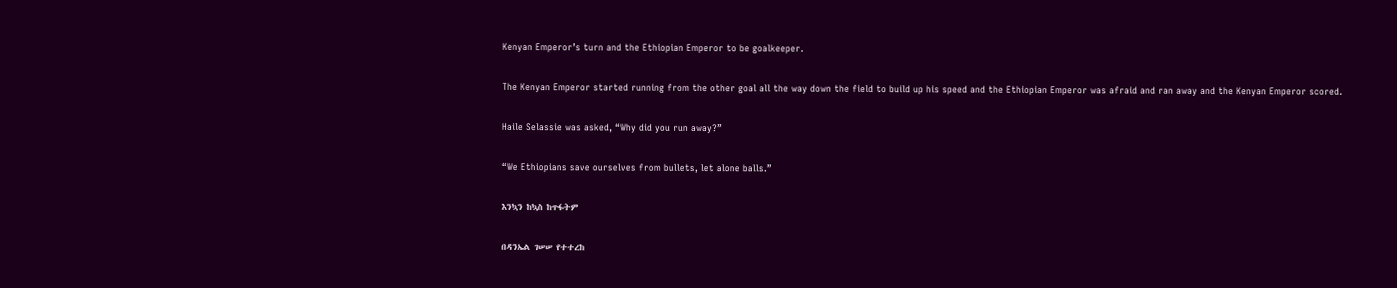Kenyan Emperor’s turn and the Ethiopian Emperor to be goalkeeper.

The Kenyan Emperor started running from the other goal all the way down the field to build up his speed and the Ethiopian Emperor was afraid and ran away and the Kenyan Emperor scored.

Haile Selassie was asked, “Why did you run away?”

“We Ethiopians save ourselves from bullets, let alone balls.”

እንኳን ከኳስ ከጥፋትም

በዳንኤል ገሠሠ የተተረከ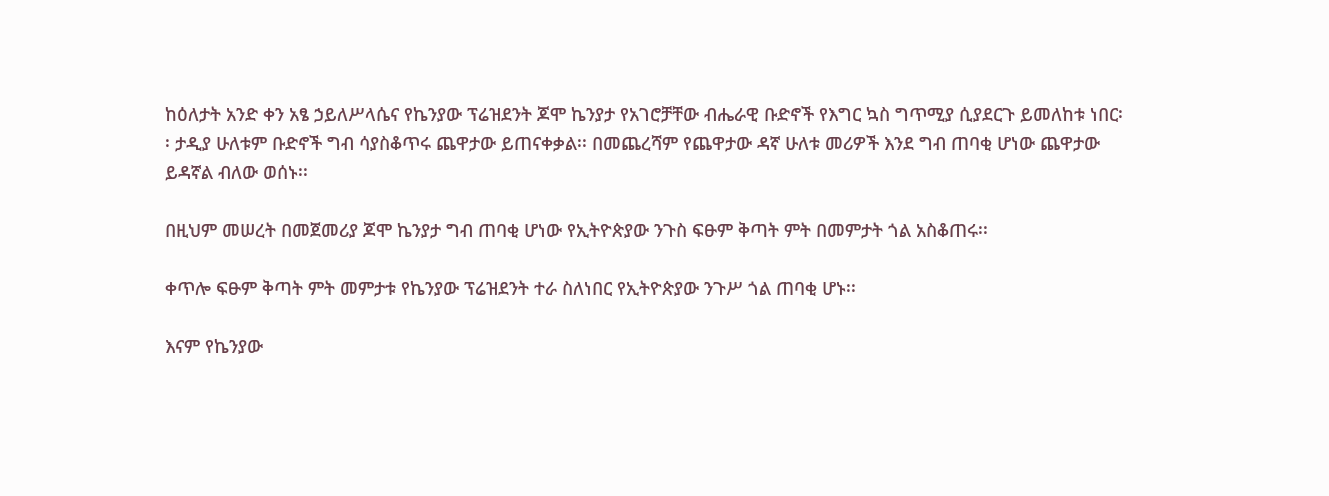ከዕለታት አንድ ቀን አፄ ኃይለሥላሴና የኬንያው ፕሬዝደንት ጆሞ ኬንያታ የአገሮቻቸው ብሔራዊ ቡድኖች የእግር ኳስ ግጥሚያ ሲያደርጉ ይመለከቱ ነበር፡፡ ታዲያ ሁለቱም ቡድኖች ግብ ሳያስቆጥሩ ጨዋታው ይጠናቀቃል፡፡ በመጨረሻም የጨዋታው ዳኛ ሁለቱ መሪዎች እንደ ግብ ጠባቂ ሆነው ጨዋታው ይዳኛል ብለው ወሰኑ፡፡

በዚህም መሠረት በመጀመሪያ ጆሞ ኬንያታ ግብ ጠባቂ ሆነው የኢትዮጵያው ንጉስ ፍፁም ቅጣት ምት በመምታት ጎል አስቆጠሩ፡፡

ቀጥሎ ፍፁም ቅጣት ምት መምታቱ የኬንያው ፕሬዝደንት ተራ ስለነበር የኢትዮጵያው ንጉሥ ጎል ጠባቂ ሆኑ፡፡

እናም የኬንያው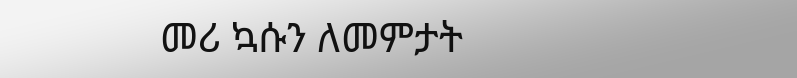መሪ ኳሱን ለመምታት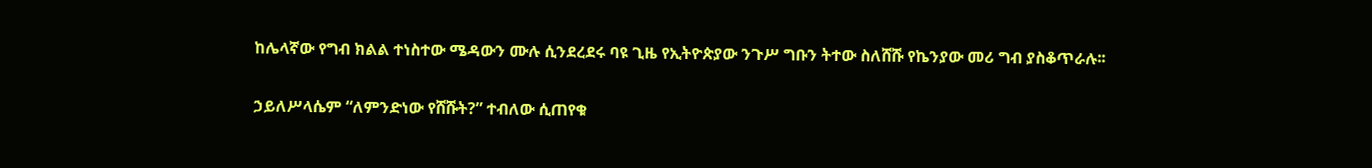ከሌላኛው የግብ ክልል ተነስተው ሜዳውን ሙሉ ሲንደረደሩ ባዩ ጊዜ የኢትዮጵያው ንጉሥ ግቡን ትተው ስለሸሹ የኬንያው መሪ ግብ ያስቆጥራሉ፡፡

ኃይለሥላሴም “ለምንድነው የሸሹት?” ተብለው ሲጠየቁ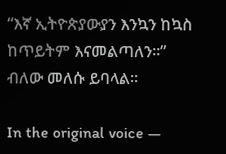“እኛ ኢትዮጵያውያን እንኳን ከኳስ ከጥይትም እናመልጣለን፡፡” ብለው መለሱ ይባላል፡፡

In the original voice —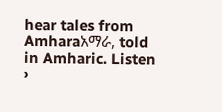hear tales from Amharaአማራ, told in Amharic. Listen ›